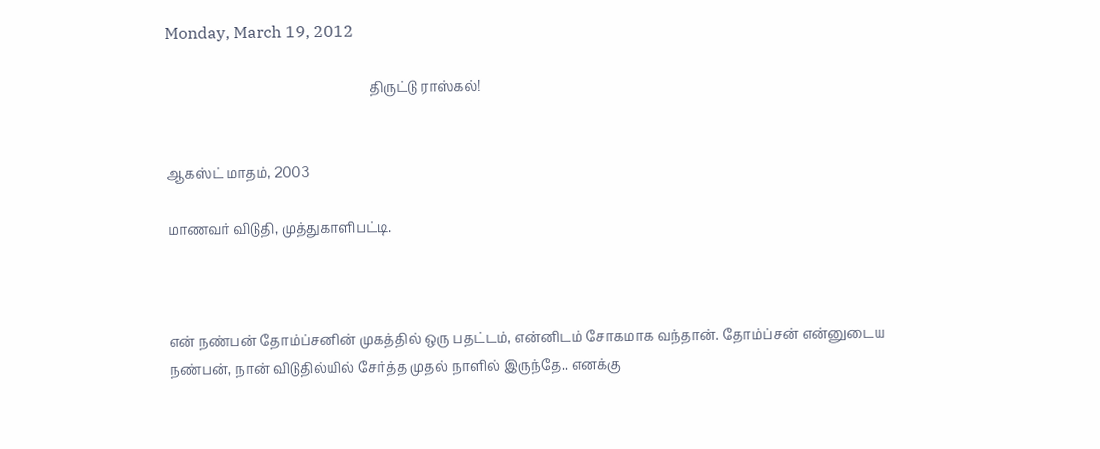Monday, March 19, 2012

                                                             திருட்டு ராஸ்கல்!


ஆகஸ்ட் மாதம், 2003

மாணவர் விடுதி, முத்துகாளிபட்டி.



என் நண்பன் தோம்ப்சனின் முகத்தில் ஒரு பதட்டம், என்னிடம் சோகமாக வந்தான். தோம்ப்சன் என்னுடைய நண்பன், நான் விடுதில்யில் சேர்த்த முதல் நாளில் இருந்தே.. எனக்கு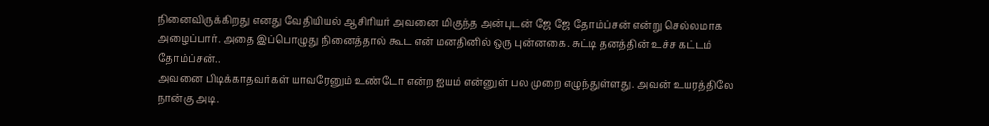நினைவிருக்கிறது எனது வேதியியல் ஆசிரியர் அவனை மிகுந்த அன்புடன் ஜே ஜே தோம்ப்சன் என்று செல்லமாக அழைப்பார். அதை இப்பொழுது நினைத்தால் கூட என் மனதினில் ஒரு புன்னகை. சுட்டி தனத்தின் உச்ச கட்டம் தோம்ப்சன்..
அவனை பிடிக்காதவர்கள் யாவரேனும் உண்டோ என்ற ஐயம் என்னுள் பல முறை எழுந்துள்ளது. அவன் உயரத்திலே நான்கு அடி.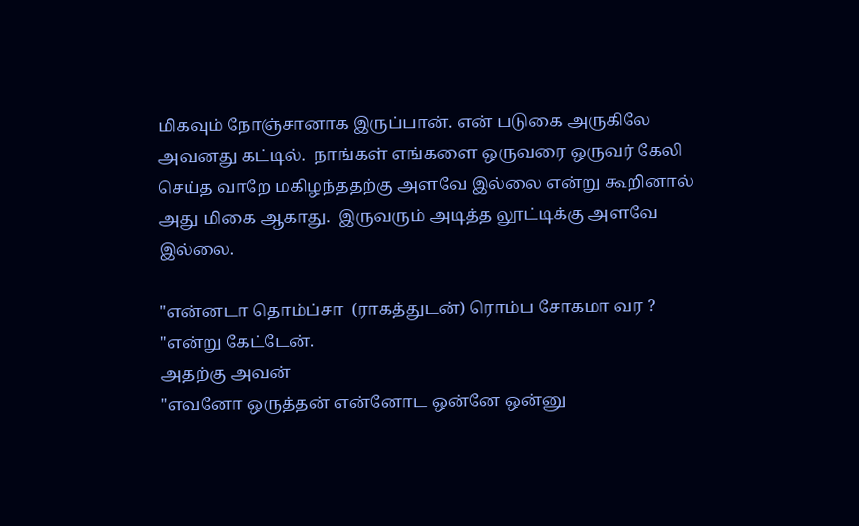மிகவும் நோஞ்சானாக இருப்பான். என் படுகை அருகிலே அவனது கட்டில்.  நாங்கள் எங்களை ஒருவரை ஒருவர் கேலி செய்த வாறே மகிழந்ததற்கு அளவே இல்லை என்று கூறினால் அது மிகை ஆகாது.  இருவரும் அடித்த லூட்டிக்கு அளவே இல்லை.

"என்னடா தொம்ப்சா  (ராகத்துடன்) ரொம்ப சோகமா வர ? "என்று கேட்டேன்.
அதற்கு அவன்
"எவனோ ஒருத்தன் என்னோட ஒன்னே ஒன்னு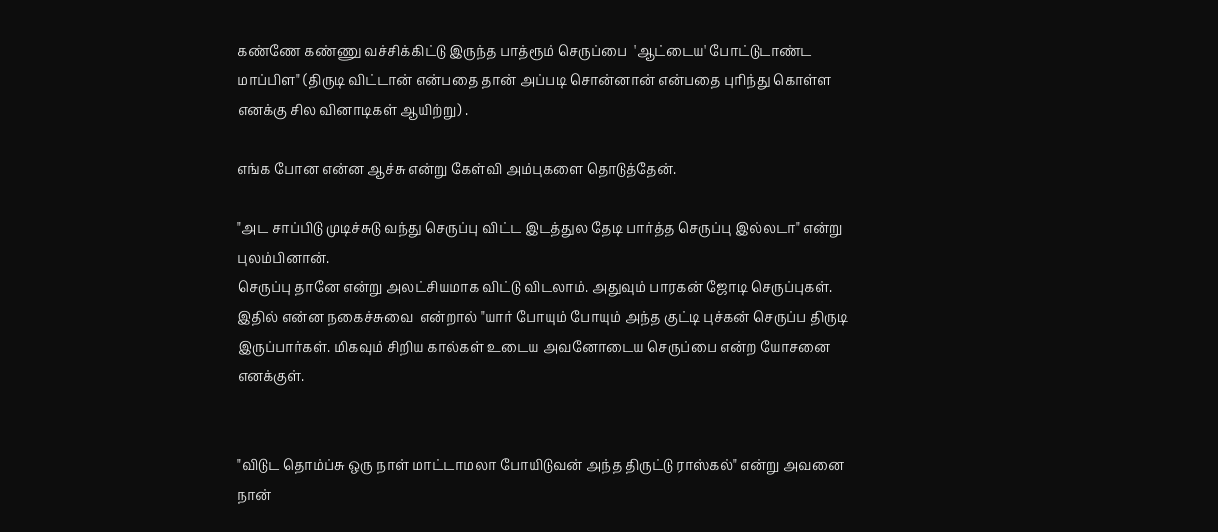கண்ணே கண்ணு வச்சிக்கிட்டு இருந்த பாத்ரூம் செருப்பை  'ஆட்டைய' போட்டுடாண்ட மாப்பிள" (திருடி விட்டான் என்பதை தான் அப்படி சொன்னான் என்பதை புரிந்து கொள்ள எனக்கு சில வினாடிகள் ஆயிற்று) .

எங்க போன என்ன ஆச்சு என்று கேள்வி அம்புகளை தொடுத்தேன்.

"அட சாப்பிடு முடிச்சுடு வந்து செருப்பு விட்ட இடத்துல தேடி பார்த்த செருப்பு இல்லடா" என்று புலம்பினான்.
செருப்பு தானே என்று அலட்சியமாக விட்டு விடலாம். அதுவும் பாரகன் ஜோடி செருப்புகள். இதில் என்ன நகைச்சுவை  என்றால் "யார் போயும் போயும் அந்த குட்டி புச்கன் செருப்ப திருடி இருப்பார்கள். மிகவும் சிறிய கால்கள் உடைய அவனோடைய செருப்பை என்ற யோசனை எனக்குள்.


"விடுட தொம்ப்சு ஒரு நாள் மாட்டாமலா போயிடுவன் அந்த திருட்டு ராஸ்கல்" என்று அவனை நான்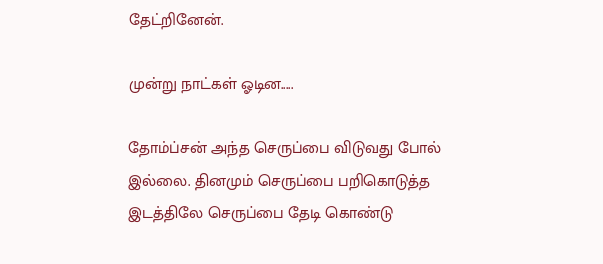தேட்றினேன்.

முன்று நாட்கள் ஓடின.....

தோம்ப்சன் அந்த செருப்பை விடுவது போல் இல்லை. தினமும் செருப்பை பறிகொடுத்த இடத்திலே செருப்பை தேடி கொண்டு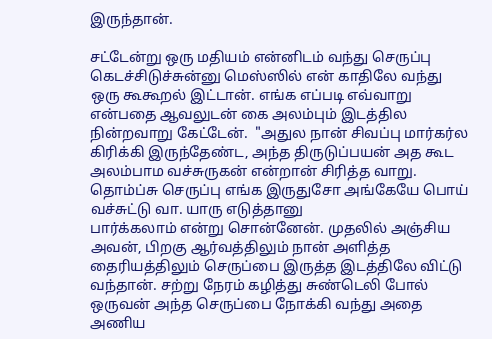இருந்தான்.

சட்டேன்று ஒரு மதியம் என்னிடம் வந்து செருப்பு கெடச்சிடுச்சுன்னு மெஸ்ஸில் என் காதிலே வந்து
ஒரு கூகூறல் இட்டான். எங்க எப்படி எவ்வாறு என்பதை ஆவலுடன் கை அலம்பும் இடத்தில நின்றவாறு கேட்டேன்.  "அதுல நான் சிவப்பு மார்கர்ல கிரிக்கி இருந்தேண்ட, அந்த திருடுப்பயன் அத கூட அலம்பாம வச்சுருகன் என்றான் சிரித்த வாறு.
தொம்ப்சு செருப்பு எங்க இருதுசோ அங்கேயே பொய் வச்சுட்டு வா. யாரு எடுத்தானு
பார்க்கலாம் என்று சொன்னேன். முதலில் அஞ்சிய அவன், பிறகு ஆர்வத்திலும் நான் அளித்த தைரியத்திலும் செருப்பை இருத்த இடத்திலே விட்டு வந்தான். சற்று நேரம் கழித்து சுண்டெலி போல் ஒருவன் அந்த செருப்பை நோக்கி வந்து அதை அணிய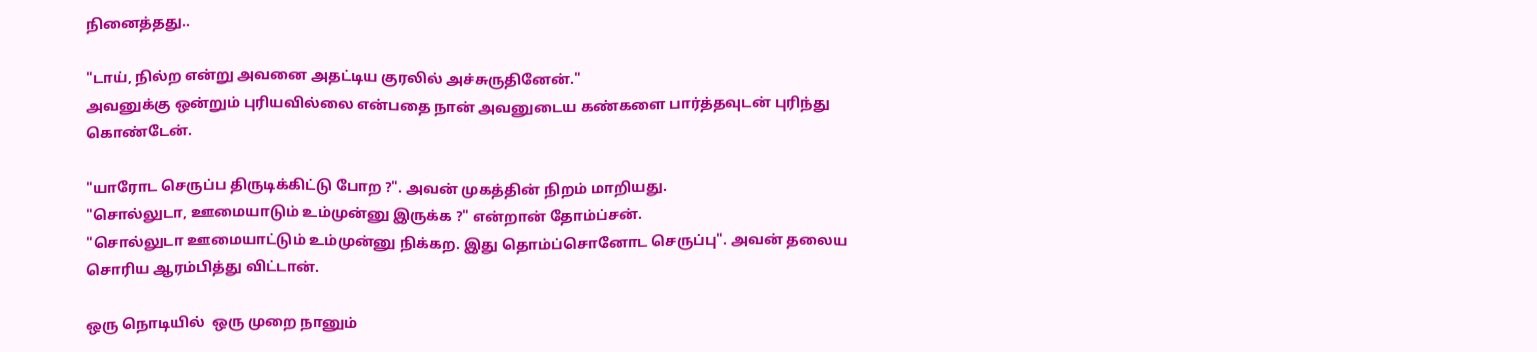நினைத்தது..

"டாய், நில்ற என்று அவனை அதட்டிய குரலில் அச்சுருதினேன்."
அவனுக்கு ஒன்றும் புரியவில்லை என்பதை நான் அவனுடைய கண்களை பார்த்தவுடன் புரிந்து கொண்டேன்.

"யாரோட செருப்ப திருடிக்கிட்டு போற ?". அவன் முகத்தின் நிறம் மாறியது.
"சொல்லுடா, ஊமையாடும் உம்முன்னு இருக்க ?" என்றான் தோம்ப்சன்.
"சொல்லுடா ஊமையாட்டும் உம்முன்னு நிக்கற. இது தொம்ப்சொனோட செருப்பு". அவன் தலைய சொரிய ஆரம்பித்து விட்டான்.

ஒரு நொடியில்  ஒரு முறை நானும்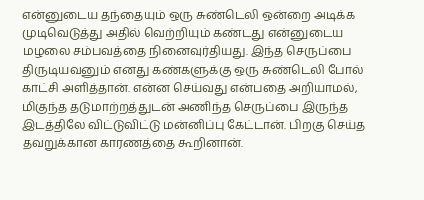என்னுடைய தந்தையும் ஒரு சுண்டெலி ஒன்றை அடிக்க முடிவெடுத்து அதில் வெற்றியும் கண்டது என்னுடைய மழலை சம்பவத்தை நினைவுர்தியது. இந்த செருப்பை திருடியவனும் எனது கண்களுக்கு ஒரு சுண்டெலி போல் காட்சி அளித்தான். என்ன செய்வது என்பதை அறியாமல், மிகுந்த தடுமாற்றத்துடன் அணிந்த செருப்பை இருந்த இடத்திலே விட்டுவிட்டு மன்னிப்பு கேட்டான். பிறகு செய்த தவறுக்கான காரணத்தை கூறினான்.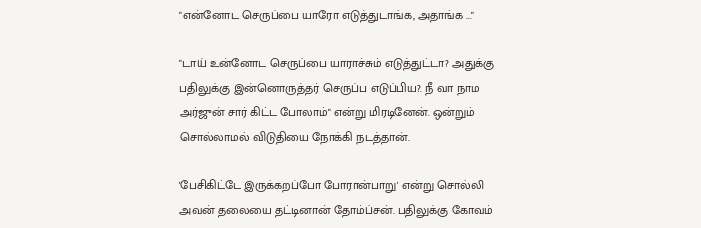"என்னோட செருப்பை யாரோ எடுத்துடாங்க, அதாங்க ..."

"டாய் உன்னோட செருப்பை யாராச்சும் எடுத்துட்டா? அதுக்கு பதிலுக்கு இன்னொருத்தர் செருப்ப எடுப்பிய?. நீ வா நாம அர்ஜுன் சார் கிட்ட போலாம்" என்று மிரடினேன். ஒன்றும் சொல்லாமல் விடுதியை நோக்கி நடத்தான்.

'பேசிகிட்டே இருக்கறப்போ போரான்பாறு' என்று சொல்லி அவன் தலையை தட்டினான் தோம்ப்சன். பதிலுக்கு கோவம்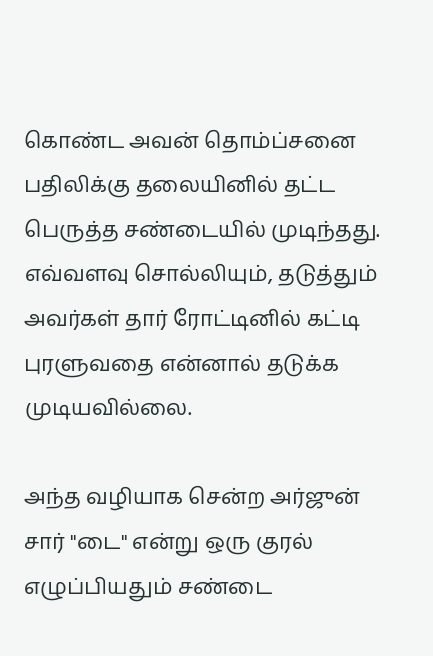கொண்ட அவன் தொம்ப்சனை பதிலிக்கு தலையினில் தட்ட பெருத்த சண்டையில் முடிந்தது. எவ்வளவு சொல்லியும், தடுத்தும் அவர்கள் தார் ரோட்டினில் கட்டி புரளுவதை என்னால் தடுக்க முடியவில்லை.

அந்த வழியாக சென்ற அர்ஜுன் சார் "டை" என்று ஒரு குரல் எழுப்பியதும் சண்டை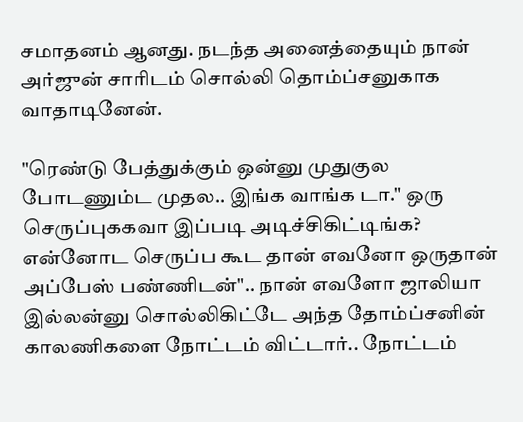சமாதனம் ஆனது. நடந்த அனைத்தையும் நான் அர்ஜுன் சாரிடம் சொல்லி தொம்ப்சனுகாக வாதாடினேன்.

"ரெண்டு பேத்துக்கும் ஒன்னு முதுகுல போடணும்ட முதல.. இங்க வாங்க டா." ஒரு செருப்புககவா இப்படி அடிச்சிகிட்டிங்க? என்னோட செருப்ப கூட தான் எவனோ ஒருதான் அப்பேஸ் பண்ணிடன்".. நான் எவளோ ஜாலியா இல்லன்னு சொல்லிகிட்டே அந்த தோம்ப்சனின் காலணிகளை நோட்டம் விட்டார்.. நோட்டம்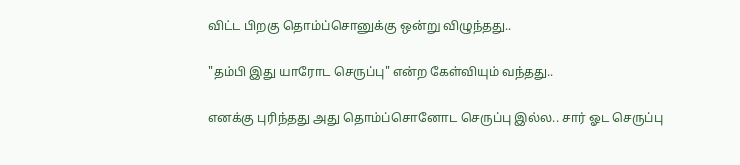விட்ட பிறகு தொம்ப்சொனுக்கு ஒன்று விழுந்தது..

"தம்பி இது யாரோட செருப்பு" என்ற கேள்வியும் வந்தது..

எனக்கு புரிந்தது அது தொம்ப்சொனோட செருப்பு இல்ல.. சார் ஓட செருப்பு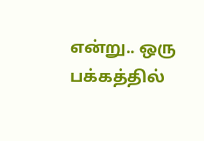என்று.. ஒரு பக்கத்தில்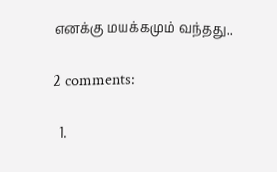எனக்கு மயக்கமும் வந்தது..

2 comments:

  1.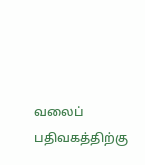வலைப் பதிவகத்திற்கு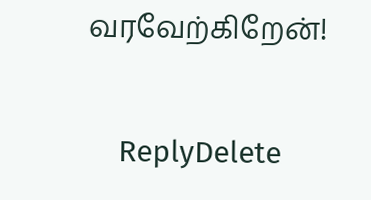வரவேற்கிறேன்!

    ReplyDelete